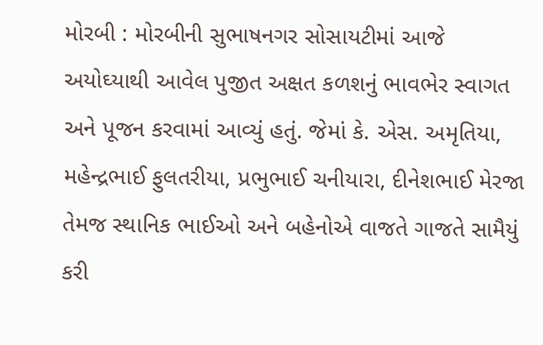મોરબી : મોરબીની સુભાષનગર સોસાયટીમાં આજે અયોઘ્યાથી આવેલ પુજીત અક્ષત કળશનું ભાવભેર સ્વાગત અને પૂજન કરવામાં આવ્યું હતું. જેમાં કે. એસ. અમૃતિયા, મહેન્દ્રભાઈ ફુલતરીયા, પ્રભુભાઈ ચનીયારા, દીનેશભાઈ મેરજા તેમજ સ્થાનિક ભાઈઓ અને બહેનોએ વાજતે ગાજતે સામૈયું કરી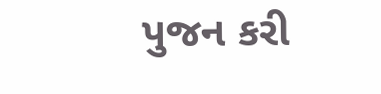પુજન કરી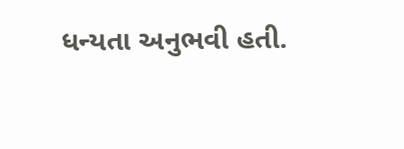ધન્યતા અનુભવી હતી.